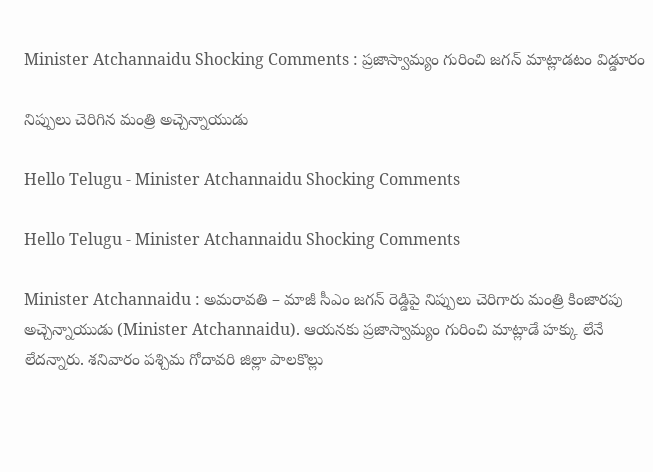Minister Atchannaidu Shocking Comments : ప్ర‌జాస్వామ్యం గురించి జ‌గ‌న్ మాట్లాడ‌టం విడ్డూరం

నిప్పులు చెరిగిన మంత్రి అచ్చెన్నాయుడు

Hello Telugu - Minister Atchannaidu Shocking Comments

Hello Telugu - Minister Atchannaidu Shocking Comments

Minister Atchannaidu : అమ‌రావ‌తి – మాజీ సీఎం జ‌గ‌న్ రెడ్డిపై నిప్పులు చెరిగారు మంత్రి కింజార‌పు అచ్చెన్నాయుడు (Minister Atchannaidu). ఆయ‌న‌కు ప్ర‌జాస్వామ్యం గురించి మాట్లాడే హ‌క్కు లేనే లేద‌న్నారు. శ‌నివారం ప‌శ్చిమ గోదావ‌రి జిల్లా పాల‌కొల్లు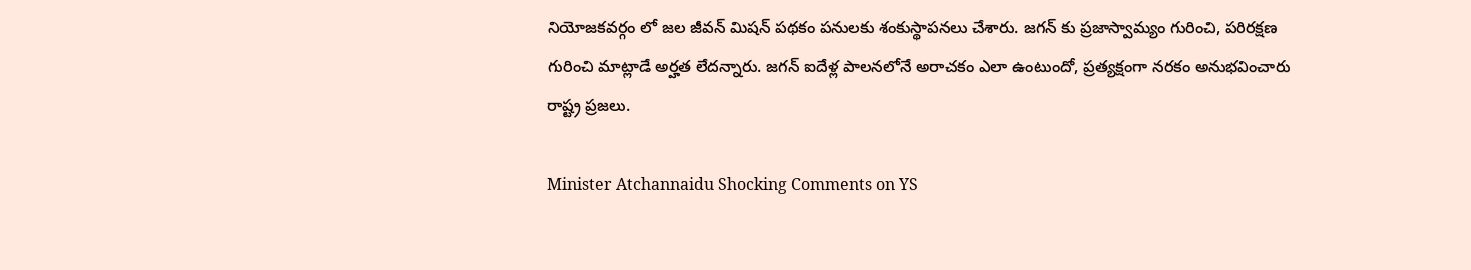నియోజకవర్గం లో జల జీవన్ మిషన్ పథకం పనులకు శంకుస్థాపనలు చేశారు. జగన్ కు ప్రజాస్వామ్యం గురించి, పరిరక్షణ గురించి మాట్లాడే అర్హత లేదన్నారు. జగన్ ఐదేళ్ల పాలనలోనే అరాచకం ఎలా ఉంటుందో, ప్రత్యక్షంగా నరకం అనుభవించారు రాష్ట్ర ప్ర‌జ‌లు.

Minister Atchannaidu Shocking Comments on YS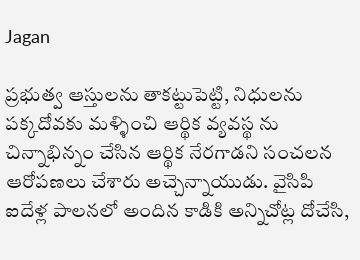Jagan

ప్రభుత్వ ఆస్తులను తాకట్టుపెట్టి, నిధులను పక్కదోవకు మళ్ళించి ఆర్థిక వ్యవస్థ ను చిన్నాభిన్నం చేసిన ఆర్థిక నేరగాడని సంచ‌ల‌న ఆరోప‌ణ‌లు చేశారు అచ్చెన్నాయుడు. వైసిపి ఐదేళ్ల పాలనలో అందిన కాడికి అన్నిచోట్ల దోచేసి,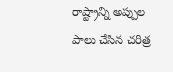రాష్ట్రాన్ని అప్పుల పాలు చేసిన చరిత్ర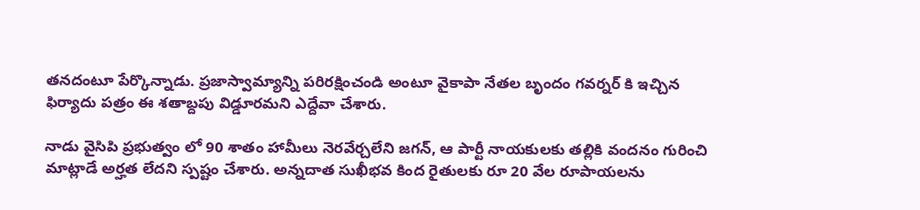త‌న‌దంటూ పేర్కొన్నాడు. ప్రజాస్వామ్యాన్ని పరిరక్షించండి అంటూ వైకాపా నేతల బృందం గవర్నర్ కి ఇచ్చిన ఫిర్యాదు పత్రం ఈ శతాబ్దపు విడ్డూరమ‌ని ఎద్దేవా చేశారు.

నాడు వైసిపి ప్రభుత్వం లో 90 శాతం హామీలు నెరవేర్చలేని జగన్, ఆ పార్టీ నాయకులకు తల్లికి వందనం గురించి మాట్లాడే అర్హత లేద‌ని స్ప‌ష్టం చేశారు. అన్నదాత సుఖీభవ కింద రైతులకు రూ 20 వేల రూపాయలను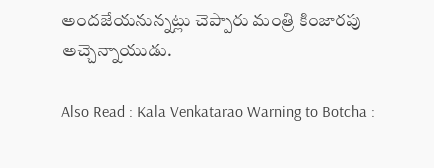అందజేయనున్న‌ట్లు చెప్పారు మంత్రి కింజార‌పు అచ్చెన్నాయుడు.

Also Read : Kala Venkatarao Warning to Botcha :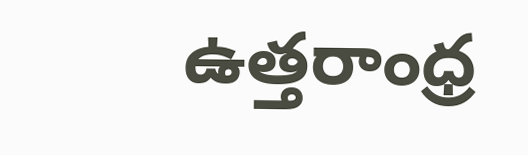ఉత్తరాంధ్ర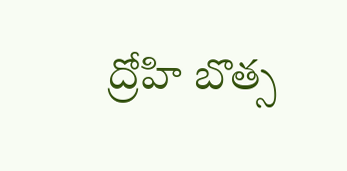ద్రోహి బొత్స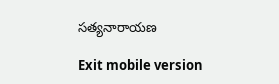సత్యనారాయణ

Exit mobile version